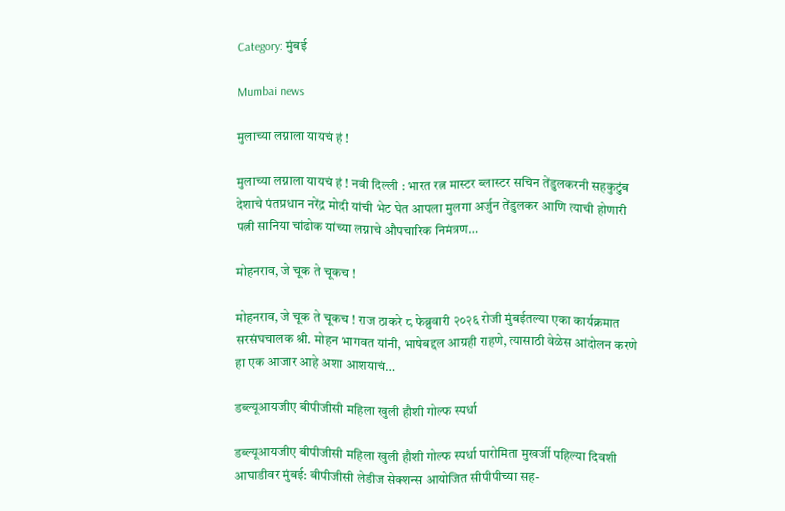Category: मुंबई

Mumbai news

मुलाच्या लग्नाला यायचं हं !

मुलाच्या लग्नाला यायचं हं ! नवी दिल्ली : भारत रत्न मास्टर ब्लास्टर सचिन तेंडुलकरनी सहकुटुंब देशाचे पंतप्रधान नरेंद्र मोदी यांची भेट घेत आपला मुलगा अर्जुन तेंडुलकर आणि त्याची होणारी पत्नी सानिया चांढोक यांच्या लग्नाचे औपचारिक निमंत्रण…

मोहनराव, जे चूक ते चूकच !

मोहनराव, जे चूक ते चूकच ! राज ठाकरे ८ फेब्रुवारी २०२६ रोजी मुंबईतल्या एका कार्यक्रमात सरसंघचालक श्री. मोहन भागवत यांनी, भाषेबद्दल आग्रही राहणे, त्यासाठी वेळेस आंदोलन करणे हा एक आजार आहे अशा आशयाचं…

डब्ल्यूआयजीए बीपीजीसी महिला खुली हौशी गोल्फ स्पर्धा

डब्ल्यूआयजीए बीपीजीसी महिला खुली हौशी गोल्फ स्पर्धा पारोमिता मुखर्जी पहिल्या दिवशी आघाडीवर मुंबई: बीपीजीसी लेडीज सेक्शन्स आयोजित सीपीपीच्या सह-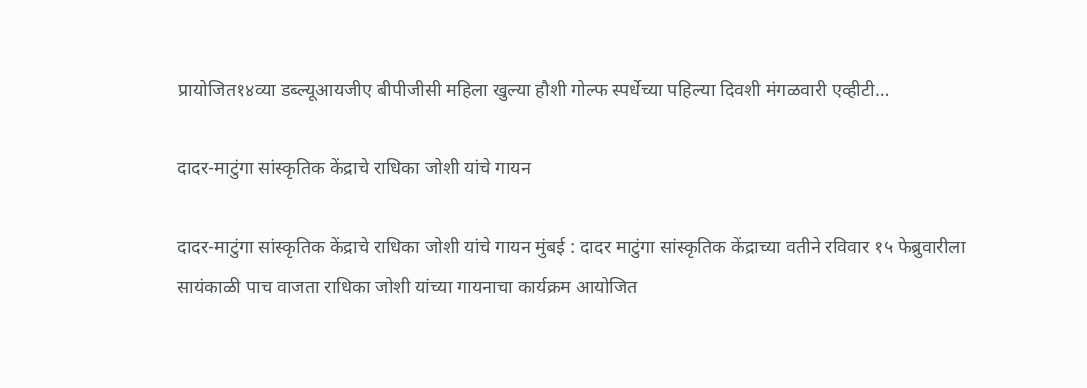प्रायोजित१४व्या डब्ल्यूआयजीए बीपीजीसी महिला खुल्या हौशी गोल्फ स्पर्धेच्या पहिल्या दिवशी मंगळवारी एव्हीटी…

दादर-माटुंगा सांस्कृतिक केंद्राचे राधिका जोशी यांचे गायन

दादर-माटुंगा सांस्कृतिक केंद्राचे राधिका जोशी यांचे गायन मुंबई : दादर माटुंगा सांस्कृतिक केंद्राच्या वतीने रविवार १५ फेब्रुवारीला सायंकाळी पाच वाजता राधिका जोशी यांच्या गायनाचा कार्यक्रम आयोजित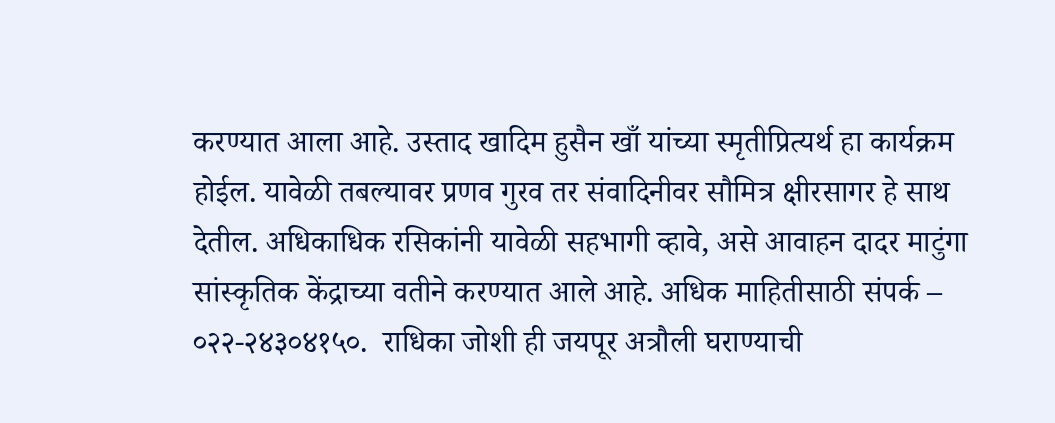करण्यात आला आहे. उस्ताद खादिम हुसैन खाँ यांच्या स्मृतीप्रित्यर्थ हा कार्यक्रम होईल. यावेळी तबल्यावर प्रणव गुरव तर संवादिनीवर सौमित्र क्षीरसागर हे साथ देतील. अधिकाधिक रसिकांनी यावेळी सहभागी व्हावे, असे आवाहन दादर माटुंगा सांस्कृतिक केंद्राच्या वतीने करण्यात आले आहे. अधिक माहितीसाठी संपर्क – ०२२-२४३०४१५०.  राधिका जोशी ही जयपूर अत्रौली घराण्याची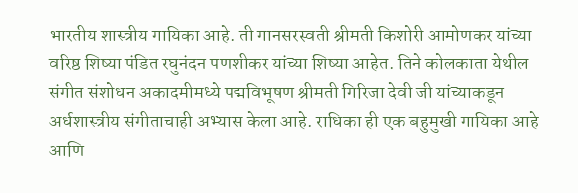भारतीय शास्त्रीय गायिका आहे. ती गानसरस्वती श्रीमती किशोरी आमोणकर यांच्या वरिष्ठ शिष्या पंडित रघुनंदन पणशीकर यांच्या शिष्या आहेत. तिने कोलकाता येथील संगीत संशोधन अकादमीमध्ये पद्मविभूषण श्रीमती गिरिजा देवी जी यांच्याकडून अर्धशास्त्रीय संगीताचाही अभ्यास केला आहे. राधिका ही एक बहुमुखी गायिका आहे आणि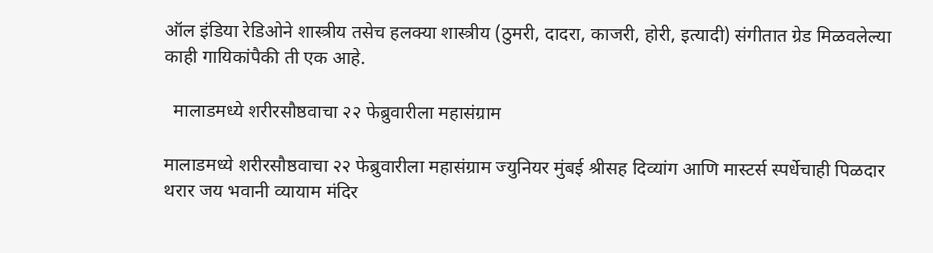ऑल इंडिया रेडिओने शास्त्रीय तसेच हलक्या शास्त्रीय (ठुमरी, दादरा, काजरी, होरी, इत्यादी) संगीतात ग्रेड मिळवलेल्या काही गायिकांपैकी ती एक आहे.

  मालाडमध्ये शरीरसौष्ठवाचा २२ फेब्रुवारीला महासंग्राम

मालाडमध्ये शरीरसौष्ठवाचा २२ फेब्रुवारीला महासंग्राम ज्युनियर मुंबई श्रीसह दिव्यांग आणि मास्टर्स स्पर्धेचाही पिळदार थरार जय भवानी व्यायाम मंदिर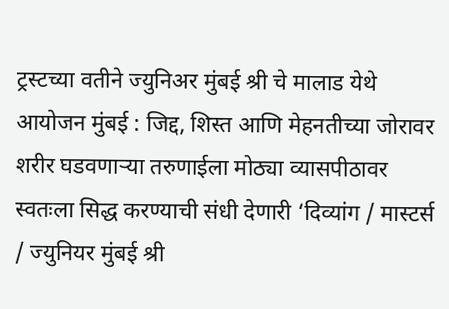ट्रस्टच्या वतीने ज्युनिअर मुंबई श्री चे मालाड येथे आयोजन मुंबई : जिद्द, शिस्त आणि मेहनतीच्या जोरावर शरीर घडवणाऱ्या तरुणाईला मोठ्या व्यासपीठावर स्वतःला सिद्ध करण्याची संधी देणारी ‘दिव्यांग / मास्टर्स / ज्युनियर मुंबई श्री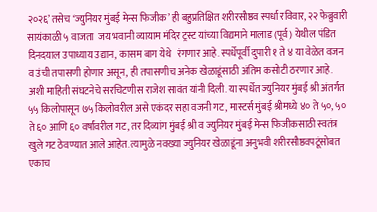२०२६’ तसेच ‘ज्युनियर मुंबई मेन्स फिजीक’ ही बहुप्रतिक्षित शरीरसौष्ठव स्पर्धा रविवार, २२ फेब्रुवारी सायंकाळी ५ वाजता  जय भवानी व्यायाम मंदिर ट्रस्ट यांच्या विद्यमाने मालाड (पूर्व) येथील पंडित दिनदयाल उपाध्याय उद्यान, कासम बाग येथे   रंगणार आहे. स्पर्धेपूर्वी दुपारी १ ते ४ या वेळेत वजन व उंची तपासणी होणार असून, ही तपासणीच अनेक खेळाडूंसाठी अंतिम कसोटी ठरणार आहे. अशी माहिती संघटनेचे सरचिटणीस राजेश सावंत यांनी दिली. या स्पर्धेत ज्युनियर मुंबई श्री अंतर्गत ५५ किलोपासून ७५ किलोवरील असे एकंदर सहा वजनी गट, मास्टर्स मुंबई श्रीमध्ये ४० ते ५०, ५० ते ६० आणि ६० वर्षांवरील गट, तर दिव्यांग मुंबई श्री व ज्युनियर मुंबई मेन्स फिजीकसाठी स्वतंत्र खुले गट ठेवण्यात आले आहेत. त्यामुळे नवख्या ज्युनियर खेळाडूंना अनुभवी शरीरसौष्ठवपटूंसोबत एकाच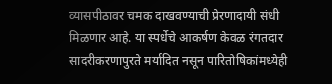व्यासपीठावर चमक दाखवण्याची प्रेरणादायी संधी मिळणार आहे. या स्पर्धेचे आकर्षण केवळ रंगतदार सादरीकरणापुरते मर्यादित नसून पारितोषिकांमध्येही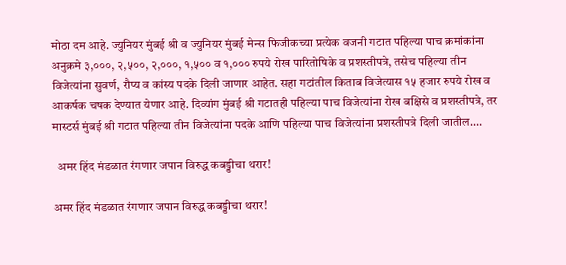मोठा दम आहे. ज्युनियर मुंबई श्री व ज्युनियर मुंबई मेन्स फिजीकच्या प्रत्येक वजनी गटात पहिल्या पाच क्रमांकांना अनुक्रमे ३,०००, २,५००, २,०००, १,५०० व १,००० रुपये रोख पारितोषिके व प्रशस्तीपत्रे, तसेच पहिल्या तीन विजेत्यांना सुवर्ण, रौप्य व कांस्य पदके दिली जाणार आहेत. सहा गटांतील किताब विजेत्यास १५ हजार रुपये रोख व आकर्षक चषक देण्यात येणार आहे. दिव्यांग मुंबई श्री गटातही पहिल्या पाच विजेत्यांना रोख बक्षिसे व प्रशस्तीपत्रे, तर मास्टर्स मुंबई श्री गटात पहिल्या तीन विजेत्यांना पदके आणि पहिल्या पाच विजेत्यांना प्रशस्तीपत्रे दिली जातील.…

  अमर हिंद मंडळात रंगणार जपान विरुद्ध कबड्डीचा थरार!

अमर हिंद मंडळात रंगणार जपान विरुद्ध कबड्डीचा थरार!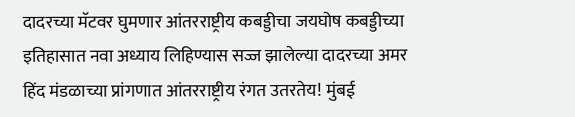दादरच्या मॅटवर घुमणार आंतरराष्ट्रीय कबड्डीचा जयघोष कबड्डीच्या इतिहासात नवा अध्याय लिहिण्यास सज्ज झालेल्या दादरच्या अमर हिंद मंडळाच्या प्रांगणात आंतरराष्ट्रीय रंगत उतरतेय! मुंबई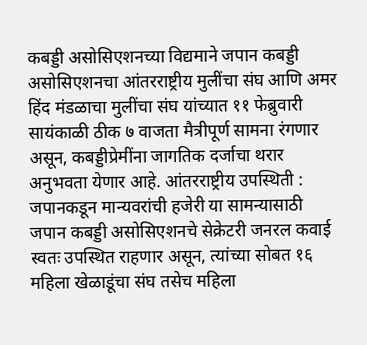कबड्डी असोसिएशनच्या विद्यमाने जपान कबड्डी असोसिएशनचा आंतरराष्ट्रीय मुलींचा संघ आणि अमर हिंद मंडळाचा मुलींचा संघ यांच्यात ११ फेब्रुवारी सायंकाळी ठीक ७ वाजता मैत्रीपूर्ण सामना रंगणार असून, कबड्डीप्रेमींना जागतिक दर्जाचा थरार अनुभवता येणार आहे. आंतरराष्ट्रीय उपस्थिती : जपानकडून मान्यवरांची हजेरी या सामन्यासाठी जपान कबड्डी असोसिएशनचे सेक्रेटरी जनरल कवाई स्वतः उपस्थित राहणार असून, त्यांच्या सोबत १६ महिला खेळाडूंचा संघ तसेच महिला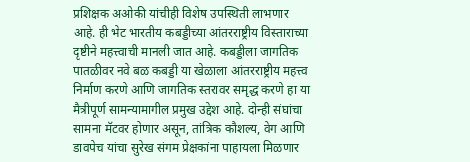प्रशिक्षक अओकी यांचीही विशेष उपस्थिती लाभणार आहे. ही भेट भारतीय कबड्डीच्या आंतरराष्ट्रीय विस्ताराच्या दृष्टीने महत्त्वाची मानली जात आहे. कबड्डीला जागतिक पातळीवर नवे बळ कबड्डी या खेळाला आंतरराष्ट्रीय महत्त्व निर्माण करणे आणि जागतिक स्तरावर समृद्ध करणे हा या मैत्रीपूर्ण सामन्यामागील प्रमुख उद्देश आहे. दोन्ही संघांचा सामना मॅटवर होणार असून, तांत्रिक कौशल्य, वेग आणि डावपेच यांचा सुरेख संगम प्रेक्षकांना पाहायला मिळणार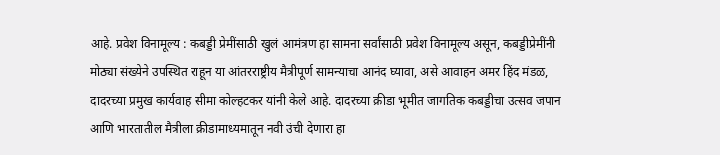आहे. प्रवेश विनामूल्य : कबड्डी प्रेमींसाठी खुलं आमंत्रण हा सामना सर्वांसाठी प्रवेश विनामूल्य असून, कबड्डीप्रेमींनी मोठ्या संख्येने उपस्थित राहून या आंतरराष्ट्रीय मैत्रीपूर्ण सामन्याचा आनंद घ्यावा, असे आवाहन अमर हिंद मंडळ, दादरच्या प्रमुख कार्यवाह सीमा कोल्हटकर यांनी केले आहे. दादरच्या क्रीडा भूमीत जागतिक कबड्डीचा उत्सव जपान आणि भारतातील मैत्रीला क्रीडामाध्यमातून नवी उंची देणारा हा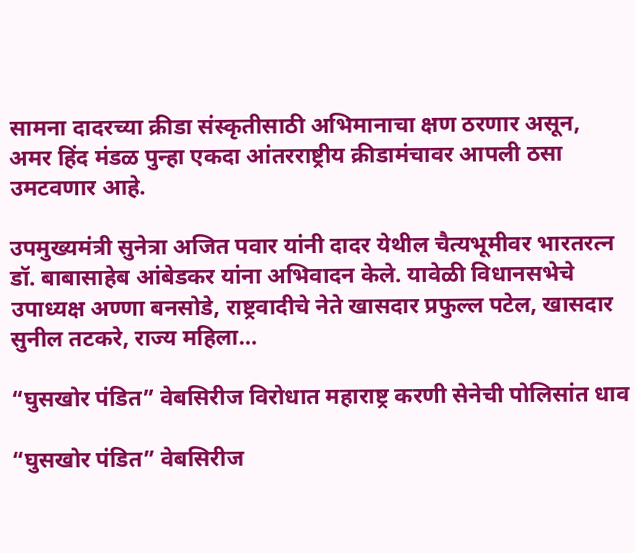सामना दादरच्या क्रीडा संस्कृतीसाठी अभिमानाचा क्षण ठरणार असून, अमर हिंद मंडळ पुन्हा एकदा आंतरराष्ट्रीय क्रीडामंचावर आपली ठसा उमटवणार आहे.

उपमुख्यमंत्री सुनेत्रा अजित पवार यांनी दादर येथील चैत्यभूमीवर भारतरत्न डॉ. बाबासाहेब आंबेडकर यांना अभिवादन केले. यावेळी विधानसभेचे उपाध्यक्ष अण्णा बनसोडे, राष्ट्रवादीचे नेते खासदार प्रफुल्ल पटेल, खासदार सुनील तटकरे, राज्य महिला…

“घुसखोर पंडित” वेबसिरीज विरोधात महाराष्ट्र करणी सेनेची पोलिसांत धाव

“घुसखोर पंडित” वेबसिरीज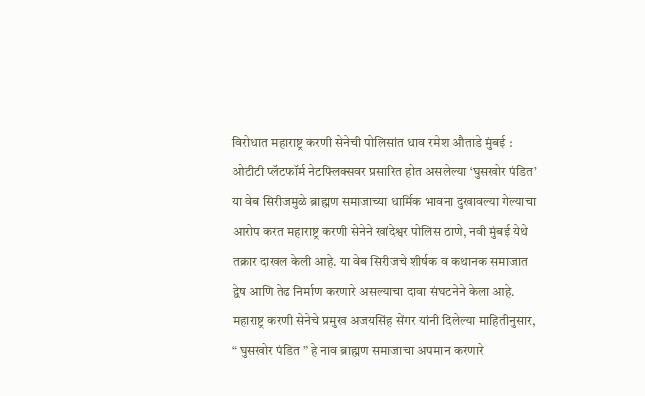विरोधात महाराष्ट्र करणी सेनेची पोलिसांत धाव रमेश औताडे मुंबई : ओटीटी प्लॅटफॉर्म नेटफ्लिक्सवर प्रसारित होत असलेल्या ‘घुसखोर पंडित’ या वेब सिरीजमुळे ब्राह्मण समाजाच्या धार्मिक भावना दुखावल्या गेल्याचा आरोप करत महाराष्ट्र करणी सेनेने खांदेश्वर पोलिस ठाणे, नवी मुंबई येथे तक्रार दाखल केली आहे. या वेब सिरीजचे शीर्षक व कथानक समाजात द्वेष आणि तेढ निर्माण करणारे असल्याचा दावा संघटनेने केला आहे. महाराष्ट्र करणी सेनेचे प्रमुख अजयसिंह सेंगर यांनी दिलेल्या माहितीनुसार, “ घुसखोर पंडित ” हे नाव ब्राह्मण समाजाचा अपमान करणारे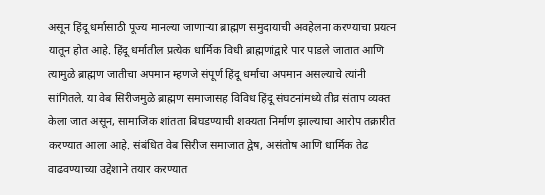असून हिंदू धर्मासाठी पूज्य मानल्या जाणाऱ्या ब्राह्मण समुदायाची अवहेलना करण्याचा प्रयत्न यातून होत आहे. हिंदू धर्मातील प्रत्येक धार्मिक विधी ब्राह्मणांद्वारे पार पाडले जातात आणि त्यामुळे ब्राह्मण जातीचा अपमान म्हणजे संपूर्ण हिंदू धर्माचा अपमान असल्याचे त्यांनी सांगितले. या वेब सिरीजमुळे ब्राह्मण समाजासह विविध हिंदू संघटनांमध्ये तीव्र संताप व्यक्त केला जात असून, सामाजिक शांतता बिघडण्याची शक्यता निर्माण झाल्याचा आरोप तक्रारीत करण्यात आला आहे. संबंधित वेब सिरीज समाजात द्वेष, असंतोष आणि धार्मिक तेढ वाढवण्याच्या उद्देशाने तयार करण्यात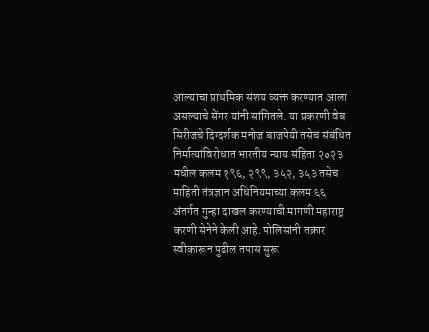आल्याचा प्राथमिक संशय व्यक्त करण्यात आला असल्याचे सेंगर यांनी सांगितले. या प्रकरणी वेब सिरीजचे दिग्दर्शक मनोज बाजपेयी तसेच संबंधित निर्मात्यांविरोधात भारतीय न्याय संहिता २०२३ मधील कलम १९६, २९९, ३५२, ३५३ तसेच माहिती तंत्रज्ञान अधिनियमाच्या कलम ६६ अंतर्गत गुन्हा दाखल करण्याची मागणी महाराष्ट्र करणी सेनेने केली आहे. पोलिसांनी तक्रार स्वीकारून पुढील तपास सुरू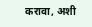करावा, अशी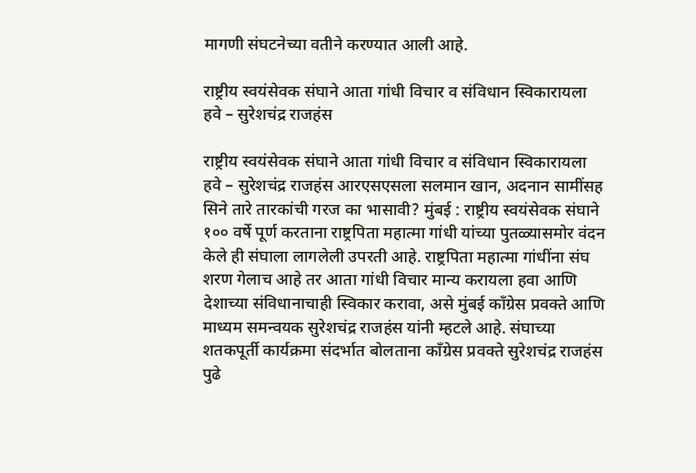मागणी संघटनेच्या वतीने करण्यात आली आहे.

राष्ट्रीय स्वयंसेवक संघाने आता गांधी विचार व संविधान स्विकारायला हवे – सुरेशचंद्र राजहंस

राष्ट्रीय स्वयंसेवक संघाने आता गांधी विचार व संविधान स्विकारायला हवे – सुरेशचंद्र राजहंस आरएसएसला सलमान खान, अदनान सामींसह सिने तारे तारकांची गरज का भासावी? मुंबई : राष्ट्रीय स्वयंसेवक संघाने १०० वर्षे पूर्ण करताना राष्ट्रपिता महात्मा गांधी यांच्या पुतळ्यासमोर वंदन केले ही संघाला लागलेली उपरती आहे. राष्ट्रपिता महात्मा गांधींना संघ शरण गेलाच आहे तर आता गांधी विचार मान्य करायला हवा आणि देशाच्या संविधानाचाही स्विकार करावा, असे मुंबई काँग्रेस प्रवक्ते आणि माध्यम समन्वयक सुरेशचंद्र राजहंस यांनी म्हटले आहे. संघाच्या शतकपूर्ती कार्यक्रमा संदर्भात बोलताना काँग्रेस प्रवक्ते सुरेशचंद्र राजहंस पुढे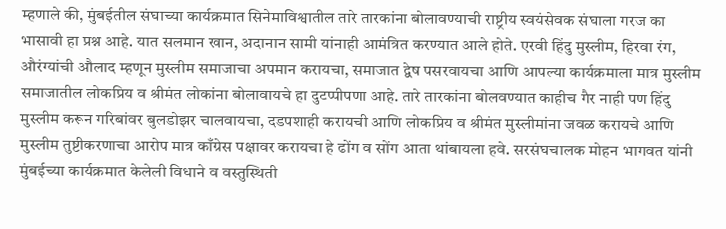म्हणाले की, मुंबईतील संघाच्या कार्यक्रमात सिनेमाविश्वातील तारे तारकांना बोलावण्याची राष्ट्रीय स्वयंसेवक संघाला गरज का भासावी हा प्रश्न आहे. यात सलमान खान, अदानान सामी यांनाही आमंत्रित करण्यात आले होते. एरवी हिंदु मुस्लीम, हिरवा रंग, औरंग्यांची औलाद म्हणून मुस्लीम समाजाचा अपमान करायचा, समाजात द्वेष पसरवायचा आणि आपल्या कार्यक्रमाला मात्र मुस्लीम समाजातील लोकप्रिय व श्रीमंत लोकांना बोलावायचे हा दुटप्पीपणा आहे. तारे तारकांना बोलवण्यात काहीच गैर नाही पण हिंदु मुस्लीम करून गरिबांवर बुलडोझर चालवायचा, दडपशाही करायची आणि लोकप्रिय व श्रीमंत मुस्लीमांना जवळ करायचे आणि मुस्लीम तुष्टीकरणाचा आरोप मात्र काँग्रेस पक्षावर करायचा हे ढोंग व सोंग आता थांबायला हवे. सरसंघचालक मोहन भागवत यांनी मुंबईच्या कार्यक्रमात केलेली विधाने व वस्तुस्थिती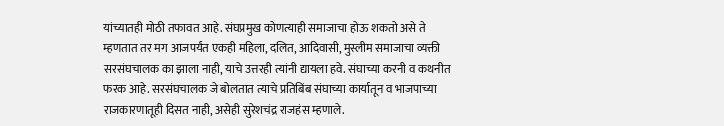यांच्यातही मोठी तफावत आहे. संघप्रमुख कोणत्याही समाजाचा होऊ शकतो असे ते म्हणतात तर मग आजपर्यंत एकही महिला, दलित, आदिवासी, मुस्लीम समाजाचा व्यक्ती सरसंघचालक का झाला नाही, याचे उत्तरही त्यांनी द्यायला हवे. संघाच्या करनी व कथनीत फरक आहे. सरसंघचालक जे बोलतात त्याचे प्रतिबिंब संघाच्या कार्यातून व भाजपाच्या राजकारणातूही दिसत नाही, असेही सुरेशचंद्र राजहंस म्हणाले.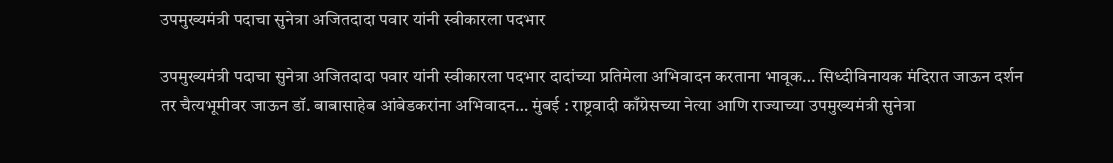उपमुख्यमंत्री पदाचा सुनेत्रा अजितदादा पवार यांनी स्वीकारला पदभार

उपमुख्यमंत्री पदाचा सुनेत्रा अजितदादा पवार यांनी स्वीकारला पदभार दादांच्या प्रतिमेला अभिवादन करताना भावूक… सिध्दीविनायक मंदिरात जाऊन दर्शन तर चैत्यभूमीवर जाऊन डॉ. बाबासाहेब आंबेडकरांना अभिवादन… मुंबई : राष्ट्रवादी काँग्रेसच्या नेत्या आणि राज्याच्या उपमुख्यमंत्री सुनेत्रा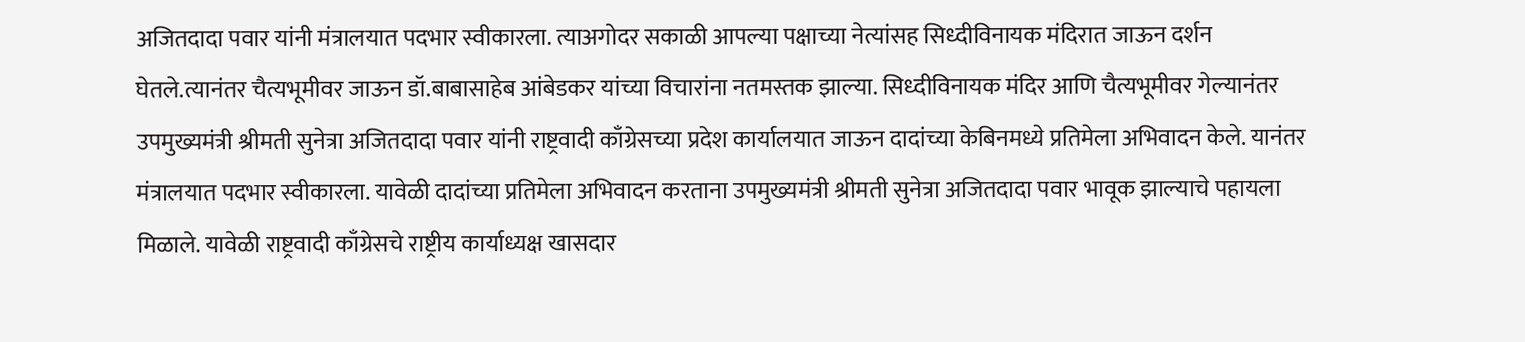अजितदादा पवार यांनी मंत्रालयात पदभार स्वीकारला. त्याअगोदर सकाळी आपल्या पक्षाच्या नेत्यांसह सिध्दीविनायक मंदिरात जाऊन दर्शन घेतले.त्यानंतर चैत्यभूमीवर जाऊन डॉ.बाबासाहेब आंबेडकर यांच्या विचारांना नतमस्तक झाल्या. सिध्दीविनायक मंदिर आणि चैत्यभूमीवर गेल्यानंतर उपमुख्यमंत्री श्रीमती सुनेत्रा अजितदादा पवार यांनी राष्ट्रवादी काँग्रेसच्या प्रदेश कार्यालयात जाऊन दादांच्या केबिनमध्ये प्रतिमेला अभिवादन केले. यानंतर मंत्रालयात पदभार स्वीकारला. यावेळी दादांच्या प्रतिमेला अभिवादन करताना उपमुख्यमंत्री श्रीमती सुनेत्रा अजितदादा पवार भावूक झाल्याचे पहायला मिळाले. यावेळी राष्ट्रवादी काँग्रेसचे राष्ट्रीय कार्याध्यक्ष खासदार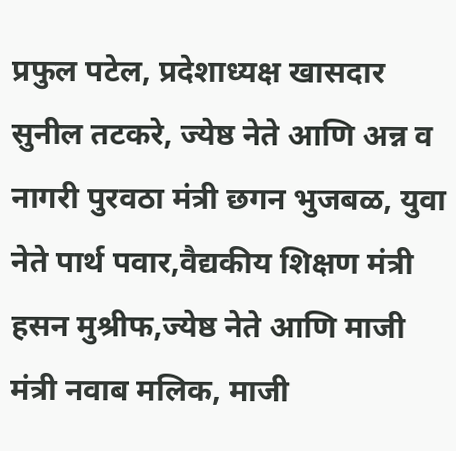प्रफुल पटेल, प्रदेशाध्यक्ष खासदार सुनील तटकरे, ज्येष्ठ नेते आणि अन्न व नागरी पुरवठा मंत्री छगन भुजबळ, युवा नेते पार्थ पवार,वैद्यकीय शिक्षण मंत्री हसन मुश्रीफ,ज्येष्ठ नेते आणि माजी मंत्री नवाब मलिक, माजी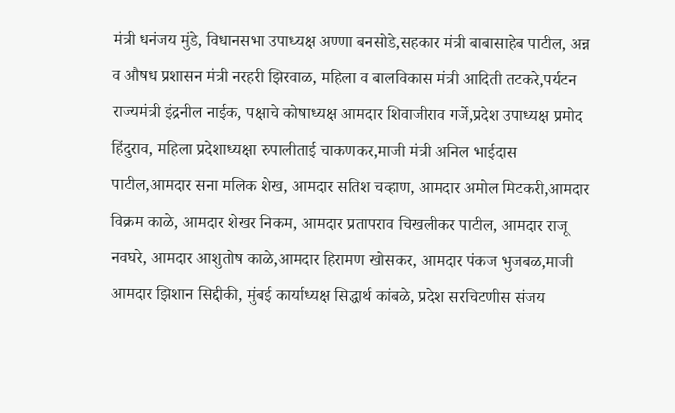मंत्री धनंजय मुंडे, विधानसभा उपाध्यक्ष अण्णा बनसोडे,सहकार मंत्री बाबासाहेब पाटील, अन्न व औषध प्रशासन मंत्री नरहरी झिरवाळ, महिला व बालविकास मंत्री आदिती तटकरे,पर्यटन राज्यमंत्री इंद्रनील नाईक, पक्षाचे कोषाध्यक्ष आमदार शिवाजीराव गर्जे,प्रदेश उपाध्यक्ष प्रमोद हिंदुराव, महिला प्रदेशाध्यक्षा रुपालीताई चाकणकर,माजी मंत्री अनिल भाईदास पाटील,आमदार सना मलिक शेख, आमदार सतिश चव्हाण, आमदार अमोल मिटकरी,आमदार विक्रम काळे, आमदार शेखर निकम, आमदार प्रतापराव चिखलीकर पाटील, आमदार राजू नवघरे, आमदार आशुतोष काळे,आमदार हिरामण खोसकर, आमदार पंकज भुजबळ,माजी आमदार झिशान सिद्दीकी, मुंबई कार्याध्यक्ष सिद्धार्थ कांबळे, प्रदेश सरचिटणीस संजय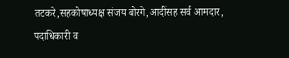तटकरे,सहकोषाध्यक्ष संजय बोरगे,आदींसह सर्व आमदार, पदाधिकारी व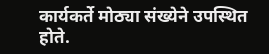कार्यकर्ते मोठ्या संख्येने उपस्थित होते.